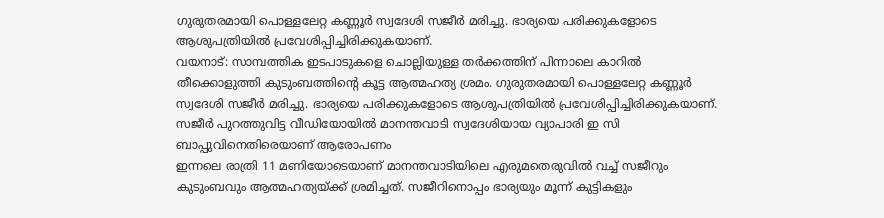ഗുരുതരമായി പൊള്ളലേറ്റ കണ്ണൂർ സ്വദേശി സജീർ മരിച്ചു. ഭാര്യയെ പരിക്കുകളോടെ ആശുപത്രിയിൽ പ്രവേശിപ്പിച്ചിരിക്കുകയാണ്.
വയനാട്: സാമ്പത്തിക ഇടപാടുകളെ ചൊല്ലിയുള്ള തർക്കത്തിന് പിന്നാലെ കാറിൽ തീക്കൊളുത്തി കുടുംബത്തിൻ്റെ കൂട്ട ആത്മഹത്യ ശ്രമം. ഗുരുതരമായി പൊള്ളലേറ്റ കണ്ണൂർ സ്വദേശി സജീർ മരിച്ചു. ഭാര്യയെ പരിക്കുകളോടെ ആശുപത്രിയിൽ പ്രവേശിപ്പിച്ചിരിക്കുകയാണ്. സജീർ പുറത്തുവിട്ട വീഡിയോയിൽ മാനന്തവാടി സ്വദേശിയായ വ്യാപാരി ഇ സി ബാപ്പുവിനെതിരെയാണ് ആരോപണം
ഇന്നലെ രാത്രി 11 മണിയോടെയാണ് മാനന്തവാടിയിലെ എരുമതെരുവിൽ വച്ച് സജീറും കുടുംബവും ആത്മഹത്യയ്ക്ക് ശ്രമിച്ചത്. സജീറിനൊപ്പം ഭാര്യയും മൂന്ന് കുട്ടികളും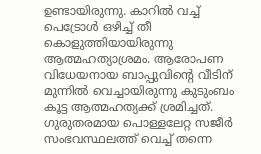ഉണ്ടായിരുന്നു. കാറിൽ വച്ച് പെട്രോൾ ഒഴിച്ച് തീ കൊളുത്തിയായിരുന്നു ആത്മഹത്യാശ്രമം. ആരോപണ വിധേയനായ ബാപ്പുവിന്റെ വീടിന് മുന്നിൽ വെച്ചായിരുന്നു കുടുംബം കൂട്ട ആത്മഹത്യക്ക് ശ്രമിച്ചത്. ഗുരുതരമായ പൊള്ളലേറ്റ സജീർ സംഭവസ്ഥലത്ത് വെച്ച് തന്നെ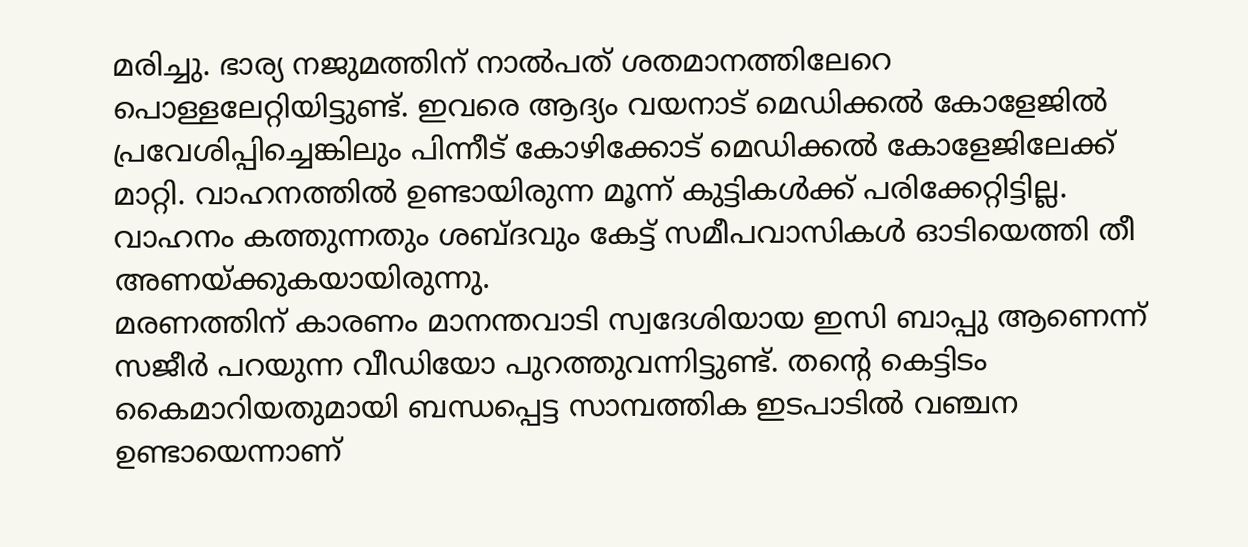മരിച്ചു. ഭാര്യ നജുമത്തിന് നാൽപത് ശതമാനത്തിലേറെ പൊള്ളലേറ്റിയിട്ടുണ്ട്. ഇവരെ ആദ്യം വയനാട് മെഡിക്കൽ കോളേജിൽ പ്രവേശിപ്പിച്ചെങ്കിലും പിന്നീട് കോഴിക്കോട് മെഡിക്കൽ കോളേജിലേക്ക് മാറ്റി. വാഹനത്തിൽ ഉണ്ടായിരുന്ന മൂന്ന് കുട്ടികൾക്ക് പരിക്കേറ്റിട്ടില്ല. വാഹനം കത്തുന്നതും ശബ്ദവും കേട്ട് സമീപവാസികൾ ഓടിയെത്തി തീ അണയ്ക്കുകയായിരുന്നു.
മരണത്തിന് കാരണം മാനന്തവാടി സ്വദേശിയായ ഇസി ബാപ്പു ആണെന്ന് സജീർ പറയുന്ന വീഡിയോ പുറത്തുവന്നിട്ടുണ്ട്. തൻ്റെ കെട്ടിടം കൈമാറിയതുമായി ബന്ധപ്പെട്ട സാമ്പത്തിക ഇടപാടിൽ വഞ്ചന ഉണ്ടായെന്നാണ്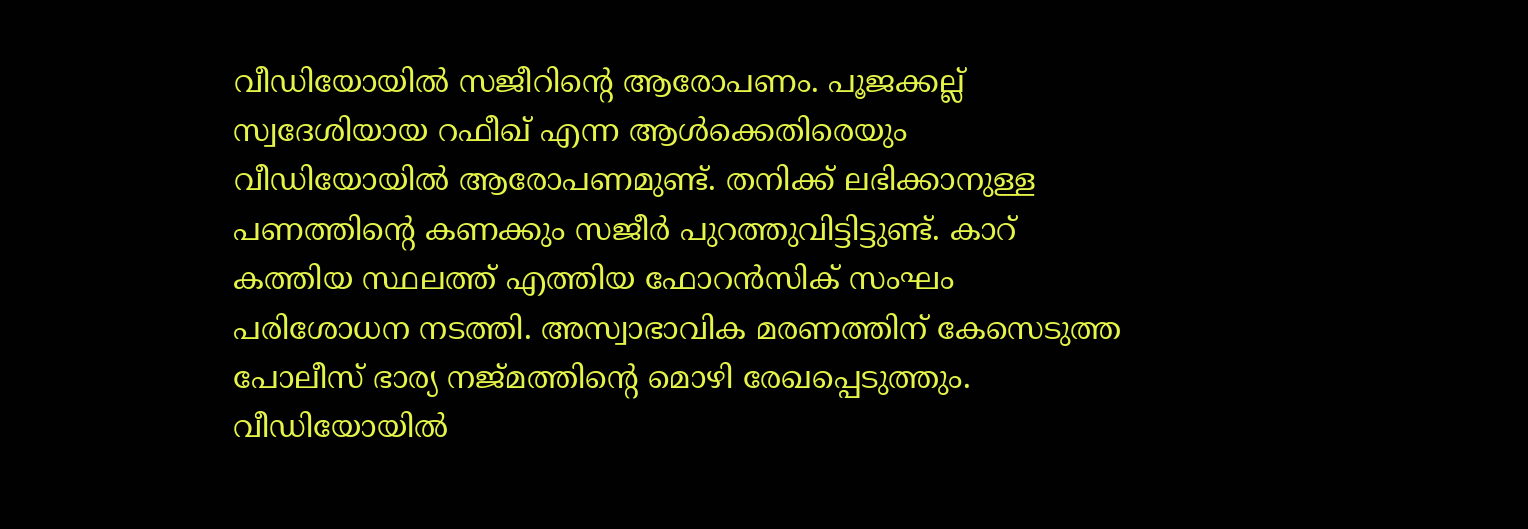വീഡിയോയിൽ സജീറിന്റെ ആരോപണം. പൂജക്കല്ല് സ്വദേശിയായ റഫീഖ് എന്ന ആൾക്കെതിരെയും വീഡിയോയിൽ ആരോപണമുണ്ട്. തനിക്ക് ലഭിക്കാനുള്ള പണത്തിന്റെ കണക്കും സജീർ പുറത്തുവിട്ടിട്ടുണ്ട്. കാറ് കത്തിയ സ്ഥലത്ത് എത്തിയ ഫോറൻസിക് സംഘം പരിശോധന നടത്തി. അസ്വാഭാവിക മരണത്തിന് കേസെടുത്ത പോലീസ് ഭാര്യ നജ്മത്തിന്റെ മൊഴി രേഖപ്പെടുത്തും. വീഡിയോയിൽ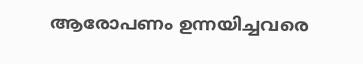ആരോപണം ഉന്നയിച്ചവരെ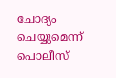ചോദ്യം ചെയ്യുമെന്ന് പൊലീസ്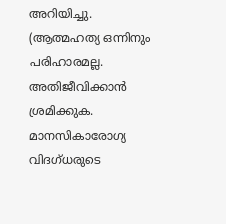അറിയിച്ചു.
(ആത്മഹത്യ ഒന്നിനും പരിഹാരമല്ല. അതിജീവിക്കാൻ ശ്രമിക്കുക. മാനസികാരോഗ്യ വിദഗ്ധരുടെ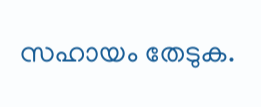സഹായം തേടുക.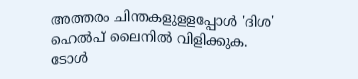അത്തരം ചിന്തകളുളളപ്പോൾ 'ദിശ' ഹെൽപ് ലൈനിൽ വിളിക്കുക. ടോൾ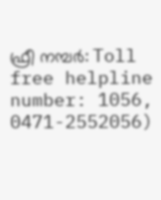ഫ്രീ നമ്പർ: Toll free helpline number: 1056, 0471-2552056)